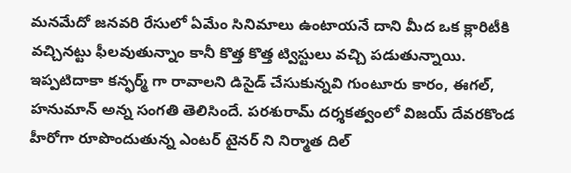మనమేదో జనవరి రేసులో ఏమేం సినిమాలు ఉంటాయనే దాని మీద ఒక క్లారిటీకి వచ్చినట్టు ఫీలవుతున్నాం కానీ కొత్త కొత్త ట్విస్టులు వచ్చి పడుతున్నాయి. ఇప్పటిదాకా కన్ఫర్మ్ గా రావాలని డిసైడ్ చేసుకున్నవి గుంటూరు కారం, ఈగల్, హనుమాన్ అన్న సంగతి తెలిసిందే. పరశురామ్ దర్శకత్వంలో విజయ్ దేవరకొండ హీరోగా రూపొందుతున్న ఎంటర్ టైనర్ ని నిర్మాత దిల్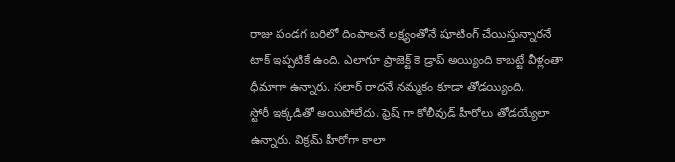రాజు పండగ బరిలో దింపాలనే లక్ష్యంతోనే షూటింగ్ చేయిస్తున్నారనే టాక్ ఇప్పటికే ఉంది. ఎలాగూ ప్రాజెక్ట్ కె డ్రాప్ అయ్యింది కాబట్టే వీళ్లంతా ధీమాగా ఉన్నారు. సలార్ రాదనే నమ్మకం కూడా తోడయ్యింది.
స్టోరీ ఇక్కడితో అయిపోలేదు. ఫ్రెష్ గా కోలీవుడ్ హీరోలు తోడయ్యేలా ఉన్నారు. విక్రమ్ హీరోగా కాలా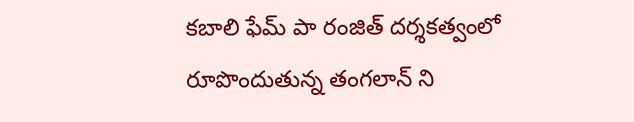కబాలి ఫేమ్ పా రంజిత్ దర్శకత్వంలో రూపొందుతున్న తంగలాన్ ని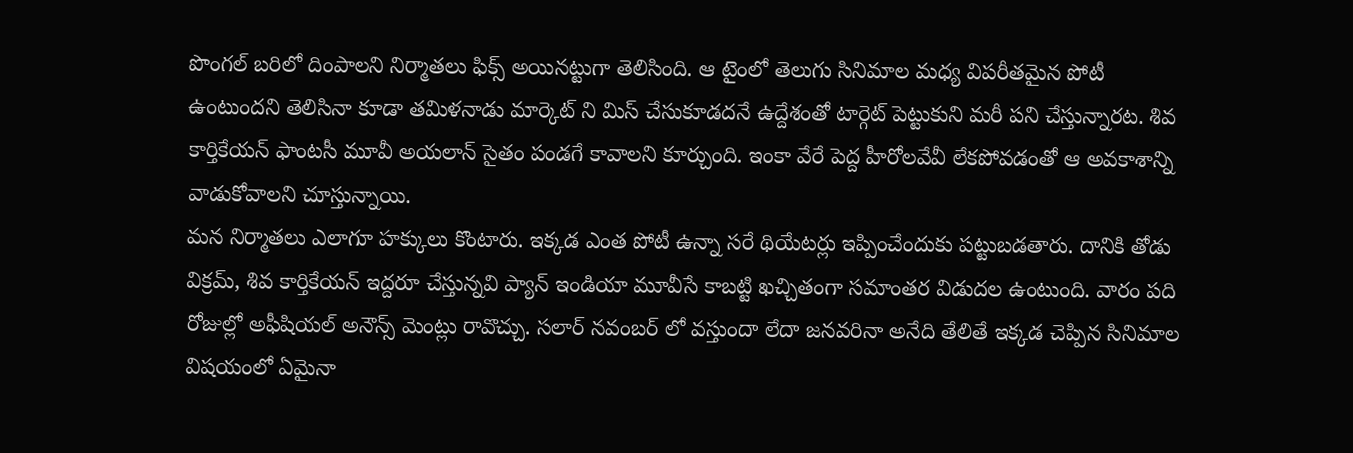పొంగల్ బరిలో దింపాలని నిర్మాతలు ఫిక్స్ అయినట్టుగా తెలిసింది. ఆ టైంలో తెలుగు సినిమాల మధ్య విపరీతమైన పోటీ ఉంటుందని తెలిసినా కూడా తమిళనాడు మార్కెట్ ని మిస్ చేసుకూడదనే ఉద్దేశంతో టార్గెట్ పెట్టుకుని మరీ పని చేస్తున్నారట. శివ కార్తికేయన్ ఫాంటసీ మూవీ అయలాన్ సైతం పండగే కావాలని కూర్చుంది. ఇంకా వేరే పెద్ద హీరోలవేవీ లేకపోవడంతో ఆ అవకాశాన్ని వాడుకోవాలని చూస్తున్నాయి.
మన నిర్మాతలు ఎలాగూ హక్కులు కొంటారు. ఇక్కడ ఎంత పోటీ ఉన్నా సరే థియేటర్లు ఇప్పించేందుకు పట్టుబడతారు. దానికి తోడు విక్రమ్, శివ కార్తికేయన్ ఇద్దరూ చేస్తున్నవి ప్యాన్ ఇండియా మూవీసే కాబట్టి ఖచ్చితంగా సమాంతర విడుదల ఉంటుంది. వారం పది రోజుల్లో అఫీషియల్ అనౌన్స్ మెంట్లు రావొచ్చు. సలార్ నవంబర్ లో వస్తుందా లేదా జనవరినా అనేది తేలితే ఇక్కడ చెప్పిన సినిమాల విషయంలో ఏమైనా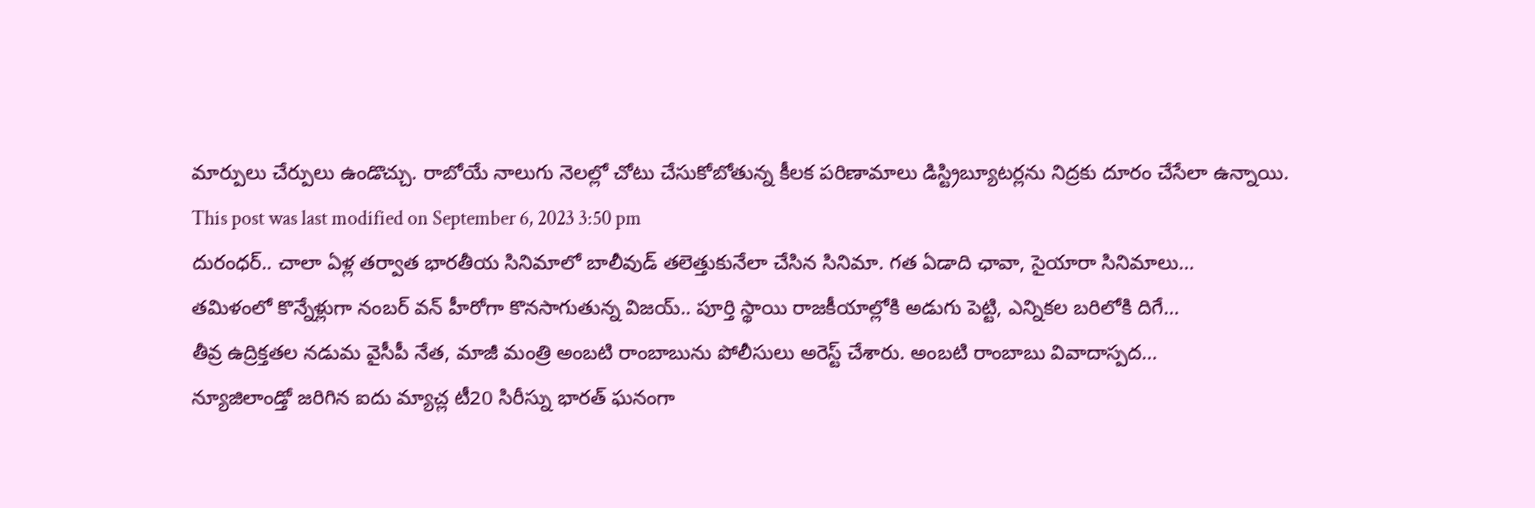మార్పులు చేర్పులు ఉండొచ్చు. రాబోయే నాలుగు నెలల్లో చోటు చేసుకోబోతున్న కీలక పరిణామాలు డిస్ట్రిబ్యూటర్లను నిద్రకు దూరం చేసేలా ఉన్నాయి.
This post was last modified on September 6, 2023 3:50 pm
దురంధర్.. చాలా ఏళ్ల తర్వాత భారతీయ సినిమాలో బాలీవుడ్ తలెత్తుకునేలా చేసిన సినిమా. గత ఏడాది ఛావా, సైయారా సినిమాలు…
తమిళంలో కొన్నేళ్లుగా నంబర్ వన్ హీరోగా కొనసాగుతున్న విజయ్.. పూర్తి స్థాయి రాజకీయాల్లోకి అడుగు పెట్టి, ఎన్నికల బరిలోకి దిగే…
తీవ్ర ఉద్రిక్తతల నడుమ వైసీపీ నేత, మాజీ మంత్రి అంబటి రాంబాబును పోలీసులు అరెస్ట్ చేశారు. అంబటి రాంబాబు వివాదాస్పద…
న్యూజిలాండ్తో జరిగిన ఐదు మ్యాచ్ల టీ20 సిరీస్ను భారత్ ఘనంగా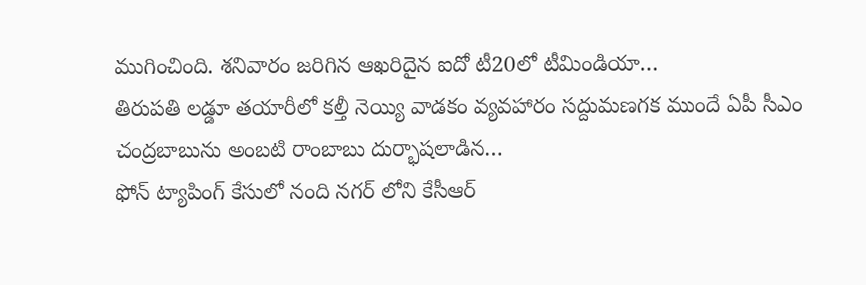ముగించింది. శనివారం జరిగిన ఆఖరిదైన ఐదో టీ20లో టీమిండియా…
తిరుపతి లడ్డూ తయారీలో కల్తీ నెయ్యి వాడకం వ్యవహారం సద్దుమణగక ముందే ఏపీ సీఎం చంద్రబాబును అంబటి రాంబాబు దుర్భాషలాడిన…
ఫోన్ ట్యాపింగ్ కేసులో నంది నగర్ లోని కేసీఆర్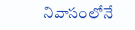నివాసంలోనే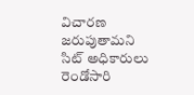విచారణ జరుపుతామని సిట్ అధికారులు రెండోసారి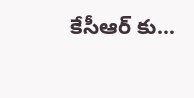కేసీఆర్ కు…